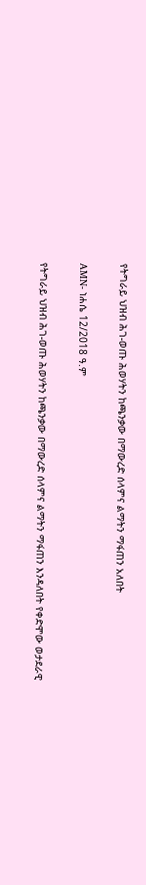የትግራይ ህዝብ ሕገ-ወጡ ሕወሃትን ከጫንቃው በማውረድ ሰላምና ልማትን ማፋጠን አለበት

AMN- ነሐሴ 12/2018 ዓ.ም

የትግራይ ህዝብ ሕገ-ወጡ ሕወሃትን ከጫንቃው በማውረድ ሰላምና ልማትን ማፋጠን እንዳለበት የቀድሞው ወታደራዊ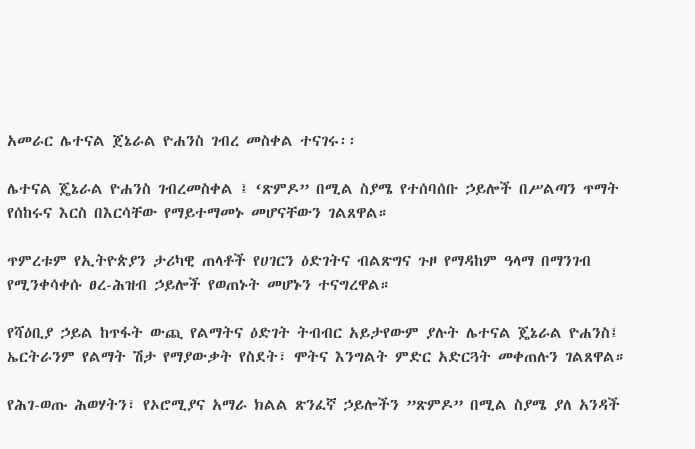አመራር ሌተናል ጀኔራል ዮሐንስ ገብረ መስቀል ተናገሩ፡፡

ሌተናል ጄኔራል ዮሐንስ ገብረመስቀል ፤ ‘ጽምዶ” በሚል ስያሜ የተሰባሰቡ ኃይሎች በሥልጣን ጥማት የሰከሩና እርስ በእርሳቸው የማይተማመኑ መሆናቸውን ገልጸዋል።

ጥምረቱም የኢትዮጵያን ታሪካዊ ጠላቶች የሀገርን ዕድገትና ብልጽግና ጉዞ የማዳከም ዓላማ በማንገብ የሚንቀሳቀሱ ፀረ-ሕዝብ ኃይሎች የወጠኑት መሆኑን ተናግረዋል።

የሻዕቢያ ኃይል ከጥፋት ውጪ የልማትና ዕድገት ትብብር አይታየውም ያሉት ሌተናል ጄኔራል ዮሐንስ፤ ኤርትራንም የልማት ሽታ የማያውቃት የስደት፣ ሞትና እንግልት ምድር አድርጓት መቀጠሉን ገልጸዋል።

የሕገ-ወጡ ሕወሃትን፣ የኦሮሚያና አማራ ክልል ጽንፈኛ ኃይሎችን ”ጽምዶ” በሚል ስያሜ ያለ አንዳች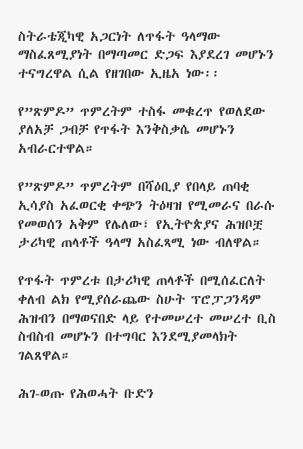ስትራቴጂካዊ አጋርነት ለጥፋት ዓላማው ማስፈጸሚያነት በማጣመር ድጋፍ እያደረገ መሆኑን ተናግረዋል ሲል የዘገበው ኢዜአ ነው፡፡

የ”ጽምዶ” ጥምረትም ተስፋ መቁረጥ የወለደው ያለአቻ ጋብቻ የጥፋት እንቅስቃሴ መሆኑን አብራርተዋል።

የ”ጽምዶ” ጥምረትም በሻዕቢያ የበላይ ጠባቂ ኢሳያስ አፈወርቂ ቀጭን ትዕዛዝ የሚመራና በራሱ የመወሰን አቅም የሌለው፣ የኢትዮጵያና ሕዝቦቿ ታሪካዊ ጠላቶች ዓላማ አስፈጻሚ ነው ብለዋል።

የጥፋት ጥምረቱ በታሪካዊ ጠላቶች በሚሰፈርለት ቀለብ ልክ የሚያሰራጨው ስሁት ፕሮፓጋንዳም ሕዝብን በማወናበድ ላይ የተመሠረተ መሠረተ ቢስ ስብስብ መሆኑን በተግባር እንደሚያመላክት ገልጸዋል።

ሕገ-ወጡ የሕወሓት ቡድን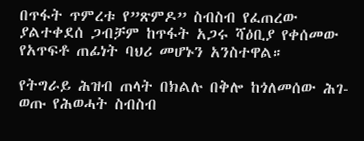በጥፋት ጥምረቱ የ”ጽምዶ” ስብስብ የፈጠረው ያልተቀደሰ ጋብቻም ከጥፋት አጋሩ ሻዕቢያ የቀሰመው የአጥፍቶ ጠፊነት ባህሪ መሆኑን አንስተዋል።

የትግራይ ሕዝብ ጠላት በክልሉ በቅሎ ከጎለመሰው ሕገ-ወጡ የሕወሓት ስብስብ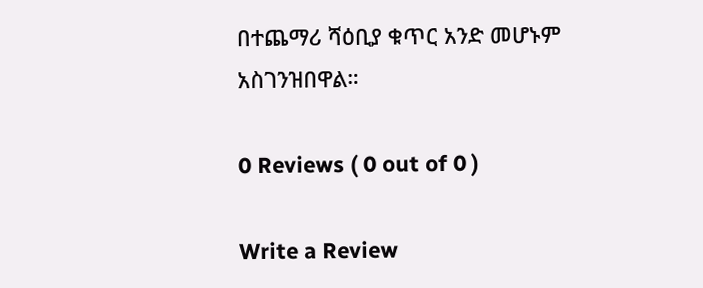በተጨማሪ ሻዕቢያ ቁጥር አንድ መሆኑም አስገንዝበዋል።

0 Reviews ( 0 out of 0 )

Write a Review